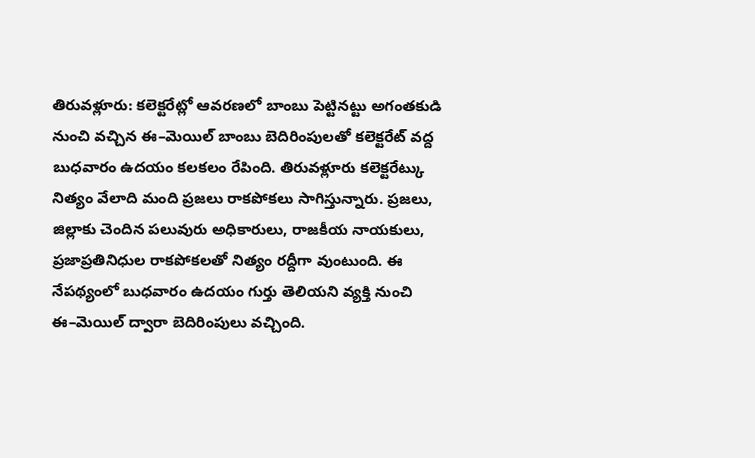తిరువళ్లూరు: కలెక్టరేట్లో ఆవరణలో బాంబు పెట్టినట్టు అగంతకుడి నుంచి వచ్చిన ఈ–మెయిల్ బాంబు బెదిరింపులతో కలెక్టరేట్ వద్ద బుధవారం ఉదయం కలకలం రేపింది. తిరువళ్లూరు కలెక్టరేట్కు నిత్యం వేలాది మంది ప్రజలు రాకపోకలు సాగిస్తున్నారు. ప్రజలు, జిల్లాకు చెందిన పలువురు అధికారులు, రాజకీయ నాయకులు, ప్రజాప్రతినిధుల రాకపోకలతో నిత్యం రద్దీగా వుంటుంది. ఈ నేపథ్యంలో బుధవారం ఉదయం గుర్తు తెలియని వ్యక్తి నుంచి ఈ–మెయిల్ ద్వారా బెదిరింపులు వచ్చింది.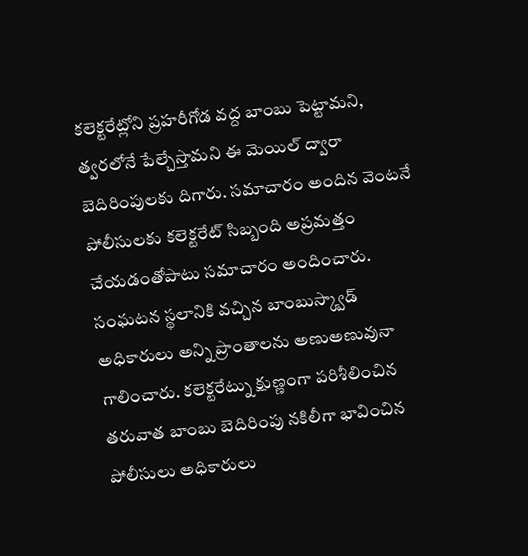కలెక్టరేట్లోని ప్రహరీగోడ వద్ద బాంబు పెట్టామని, త్వరలోనే పేల్చేస్తామని ఈ మెయిల్ ద్వారా బెదిరింపులకు దిగారు. సమాచారం అందిన వెంటనే పోలీసులకు కలెక్టరేట్ సిబ్బంది అప్రమత్తం చేయడంతోపాటు సమాచారం అందించారు. సంఘటన స్థలానికి వచ్చిన బాంబుస్క్వాడ్ అధికారులు అన్ని ప్రాంతాలను అణుఅణువునా గాలించారు. కలెక్టరేట్ను క్షుణ్ణంగా పరిశీలించిన తరువాత బాంబు బెదిరింపు నకిలీగా భావించిన పోలీసులు అధికారులు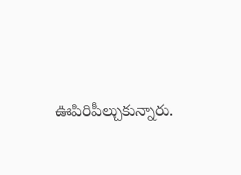ఊపిరిపీల్చుకున్నారు.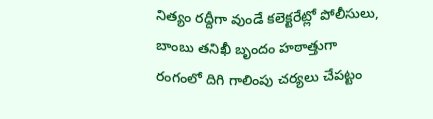నిత్యం రద్దీగా వుండే కలెక్టరేట్లో పోలీసులు, బాంబు తనిఖీ బృందం హఠాత్తుగా రంగంలో దిగి గాలింపు చర్యలు చేపట్టం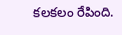కలకలం రేపింది.